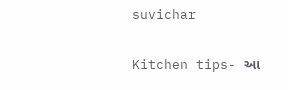suvichar

Kitchen tips- આ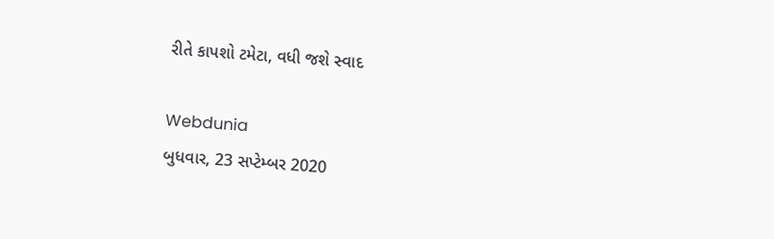રીતે કાપશો ટમેટા, વધી જશે સ્વાદ

Webdunia
બુધવાર, 23 સપ્ટેમ્બર 2020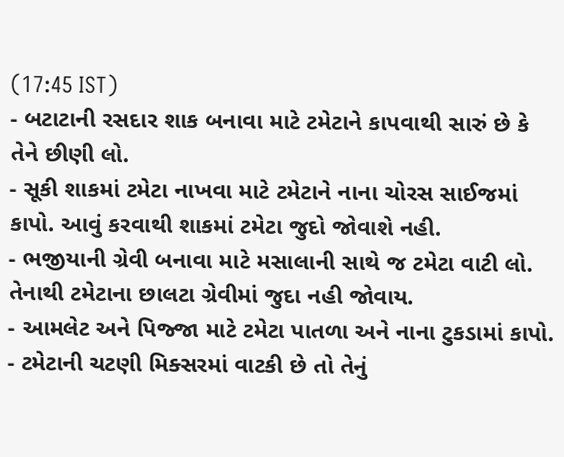(17:45 IST)
- બટાટાની રસદાર શાક બનાવા માટે ટમેટાને કાપવાથી સારું છે કે તેને છીણી લો.
- સૂકી શાકમાં ટમેટા નાખવા માટે ટમેટાને નાના ચોરસ સાઈજમાં કાપો. આવું કરવાથી શાકમાં ટમેટા જુદો જોવાશે નહી.
- ભજીયાની ગ્રેવી બનાવા માટે મસાલાની સાથે જ ટમેટા વાટી લો. તેનાથી ટમેટાના છાલટા ગ્રેવીમાં જુદા નહી જોવાય.
- આમલેટ અને પિજ્જા માટે ટમેટા પાતળા અને નાના ટુકડામાં કાપો.
- ટમેટાની ચટણી મિક્સરમાં વાટકી છે તો તેનું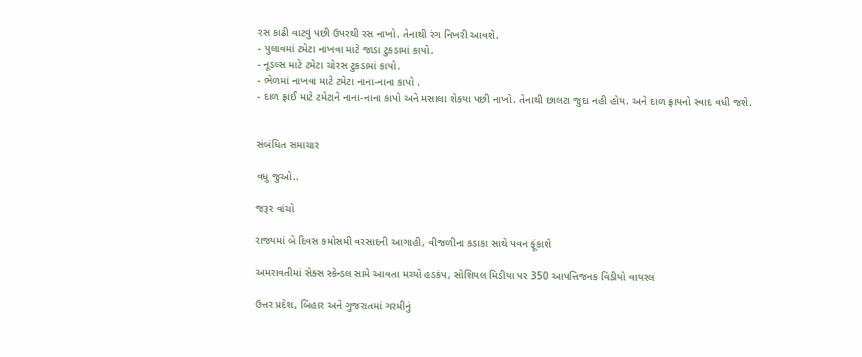રસ કાઢી વાટવું પછી ઉપરથી રસ નાખો. તેનાથી રંગ નિખરી આવશે.
- પુલાવમાં ટમેટા નાખવા માટે જાડા ટુકડામાં કાપો.
- નૂડલ્સ માટે ટમેટા ચોરસ ટુકડામાં કાપો.
- ભેળમાં નાખવા માટે ટમેટા નાના-નાના કાપો .
- દાળ ફ્રાઈ માટે ટમેટાને નાના-નાના કાપો અને મસાલા શેકયા પછી નાખો. તેનાથી છાલટા જુદા નહી હોય. અને દાળ ફ્રાયનો સ્વાદ વધી જશે.


સંબંધિત સમાચાર

વધુ જુઓ..

જરૂર વાંચો

રાજ્યમાં બે દિવસ કમોસમી વરસાદની આગાહી, વીજળીના કડાકા સાથે પવન ફૂંકાશે

અમરાવતીમાં સેક્સ સ્કેન્ડલ સામે આવતા મચ્યો હડકંપ, સોશિયલ મિડીયા પર 350 આપત્તિજનક વિડીયો વાયરલ

ઉત્તર પ્રદેશ, બિહાર અને ગુજરાતમાં ગરમીનું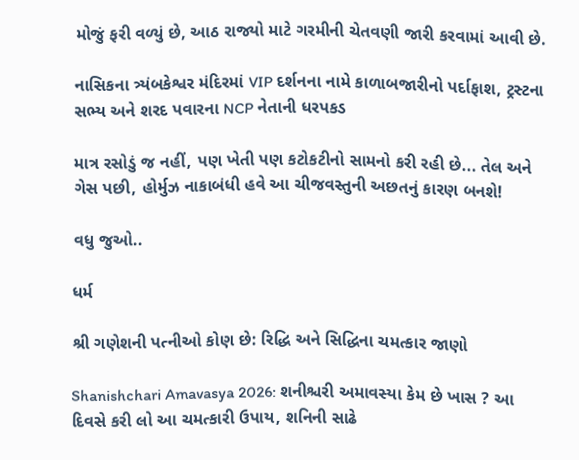મોજું ફરી વળ્યું છે, આઠ રાજ્યો માટે ગરમીની ચેતવણી જારી કરવામાં આવી છે.

નાસિકના ત્ર્યંબકેશ્વર મંદિરમાં VIP દર્શનના નામે કાળાબજારીનો પર્દાફાશ, ટ્રસ્ટના સભ્ય અને શરદ પવારના NCP નેતાની ધરપકડ

માત્ર રસોડું જ નહીં, પણ ખેતી પણ કટોકટીનો સામનો કરી રહી છે... તેલ અને ગેસ પછી, હોર્મુઝ નાકાબંધી હવે આ ચીજવસ્તુની અછતનું કારણ બનશે!

વધુ જુઓ..

ધર્મ

શ્રી ગણેશની પત્નીઓ કોણ છે: રિદ્ધિ અને સિદ્ધિના ચમત્કાર જાણો

Shanishchari Amavasya 2026: શનીશ્ચરી અમાવસ્યા કેમ છે ખાસ ? આ દિવસે કરી લો આ ચમત્કારી ઉપાય, શનિની સાઢે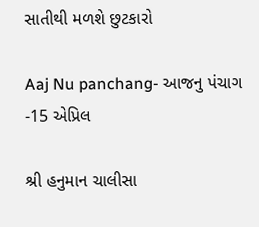સાતીથી મળશે છુટકારો

Aaj Nu panchang- આજનુ પંચાગ -15 એપ્રિલ

શ્રી હનુમાન ચાલીસા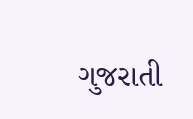ગુજરાતી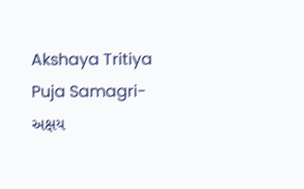Akshaya Tritiya Puja Samagri- અક્ષય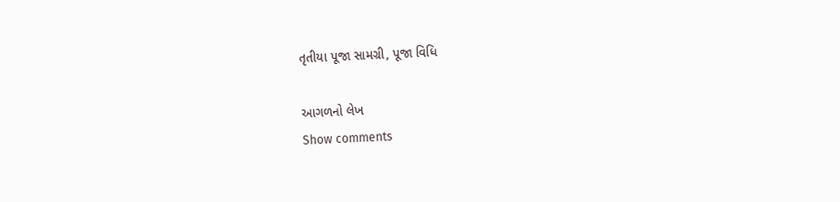તૃતીયા પૂજા સામગ્રી, પૂજા વિધિ

આગળનો લેખ
Show comments